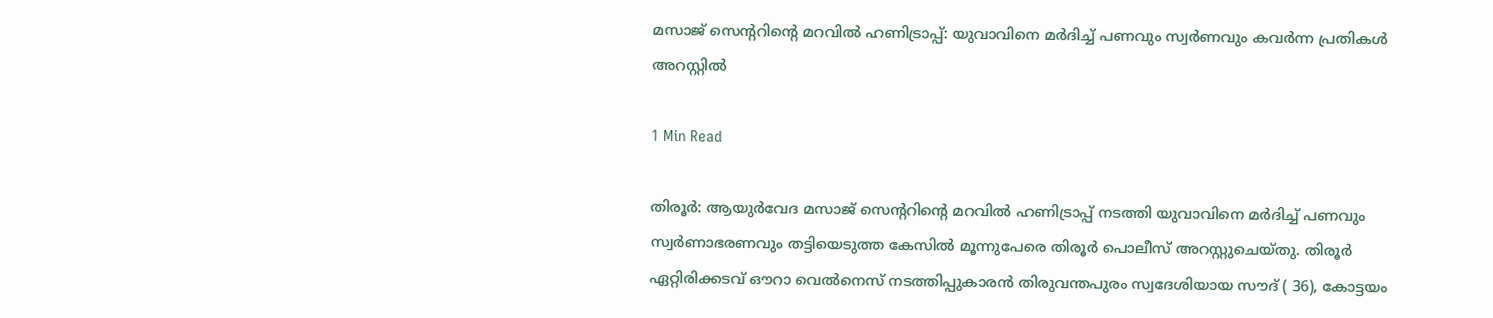മസാജ് സെന്ററിന്റെ മറവിൽ ഹണിട്രാപ്പ്: യുവാവിനെ മർദിച്ച് പണവും സ്വർണവും കവർന്ന പ്രതികൾ അറസ്റ്റിൽ

1 Min Read

തിരൂർ: ആയുർവേദ മസാജ് സെന്ററിന്റെ മറവിൽ ഹണിട്രാപ്പ് നടത്തി യുവാവിനെ മർദിച്ച് പണവും സ്വർണാഭരണവും തട്ടിയെടുത്ത കേസിൽ മൂന്നുപേരെ തിരൂർ പൊലീസ് അറസ്റ്റുചെയ്തു. തിരൂർ ഏറ്റിരിക്കടവ് ഔറാ വെൽനെസ് നടത്തിപ്പുകാരൻ തിരുവന്തപുരം സ്വദേശിയായ സ‍ൗദ് ( 36), കോട്ടയം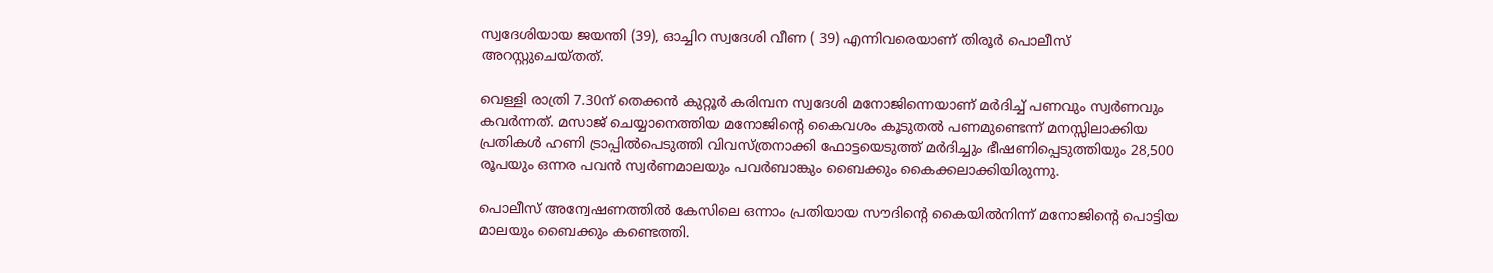സ്വദേശിയായ ജയന്തി (39), ഓച്ചിറ സ്വദേശി വീണ ( 39) എന്നിവരെയാണ് തിരൂർ പൊലീസ് അറസ്റ്റുചെയ്തത്.

വെള്ളി രാത്രി 7.30ന് തെക്കൻ കുറ്റൂർ കരിമ്പന സ്വദേശി മനോജിന്നെയാണ് മർദിച്ച് പണവും സ്വർണവും കവർന്നത്. മസാജ് ചെയ്യാനെത്തിയ മനോജിന്റെ കൈവശം കൂടുതൽ പണമുണ്ടെന്ന് മനസ്സിലാക്കിയ പ്രതികൾ ഹണി ട്രാപ്പിൽപെടുത്തി വിവസ്ത്രനാക്കി ഫോട്ടയെടുത്ത് മർദിച്ചും ഭീഷണിപ്പെടുത്തിയും 28,500 രൂപയും ഒന്നര പവൻ സ്വർണമാലയും പവർബാങ്കും ബൈക്കും കൈക്കലാക്കിയിരുന്നു.

പൊലീസ് അന്വേഷണത്തിൽ കേസിലെ ഒന്നാം പ്രതിയായ സ‍ൗദിന്റെ കൈയിൽനിന്ന്‌ മനോജിന്റെ പൊട്ടിയ മാലയും ബൈക്കും കണ്ടെത്തി.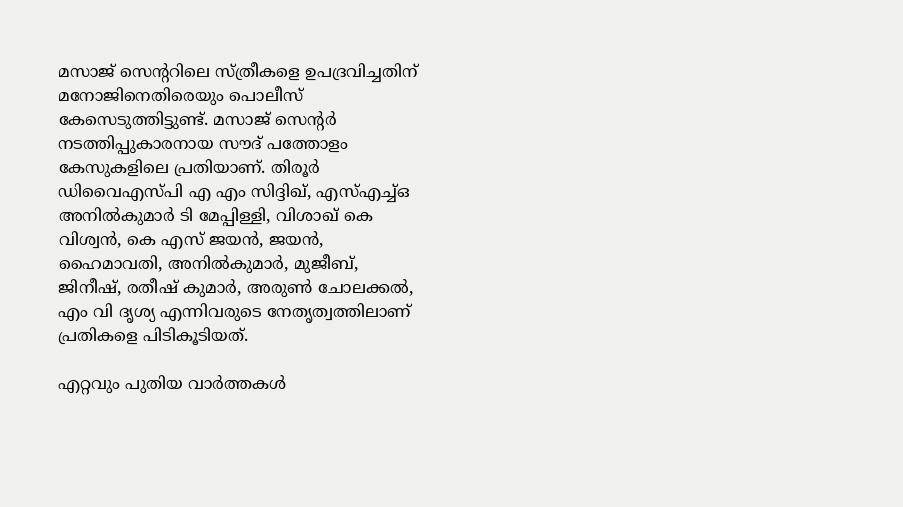മസാജ് സെന്ററിലെ സ്ത്രീകളെ ഉപദ്രവിച്ചതിന് മനോജിനെതിരെയും പൊലീസ് കേസെടുത്തിട്ടുണ്ട്. മസാജ് സെന്റർ നടത്തിപ്പുകാരനായ സ‍ൗദ് പത്തോളം കേസുകളിലെ പ്രതിയാണ്. തിരൂർ ഡിവൈഎസ്‌പി എ എം സിദ്ദിഖ്, എസ്എച്ച്ഒ അനിൽകുമാർ ടി മേപ്പിള്ളി, വിശാഖ് കെ വിശ്വൻ, കെ എസ് ജയൻ, ജയൻ, ഹൈമാവതി, അനിൽകുമാർ, മുജീബ്, ജിനീഷ്, രതീഷ് കുമാർ, അരുൺ ചോലക്കൽ, എം വി ദൃശ്യ എന്നിവരുടെ നേതൃത്വത്തിലാണ് പ്രതികളെ പിടികൂടിയത്.

എറ്റവും പുതിയ വാർത്തകൾ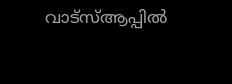വാട്സ്ആപ്പിൽ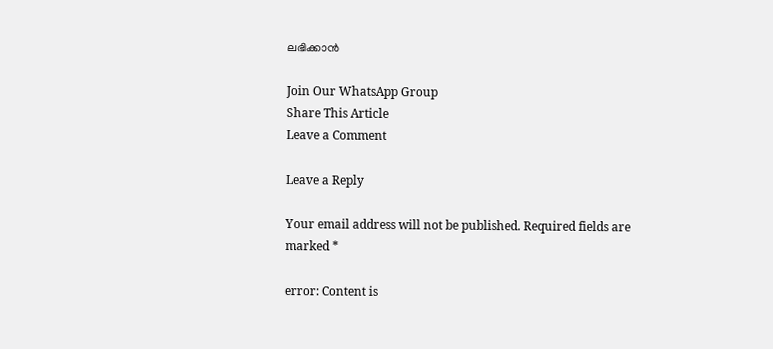ലഭിക്കാൻ

Join Our WhatsApp Group
Share This Article
Leave a Comment

Leave a Reply

Your email address will not be published. Required fields are marked *

error: Content is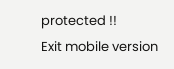protected !!
Exit mobile version